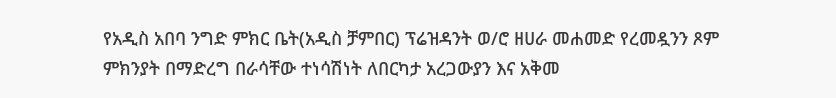የአዲስ አበባ ንግድ ምክር ቤት(አዲስ ቻምበር) ፕሬዝዳንት ወ/ሮ ዘሀራ መሐመድ የረመዷንን ጾም ምክንያት በማድረግ በራሳቸው ተነሳሽነት ለበርካታ አረጋውያን እና አቅመ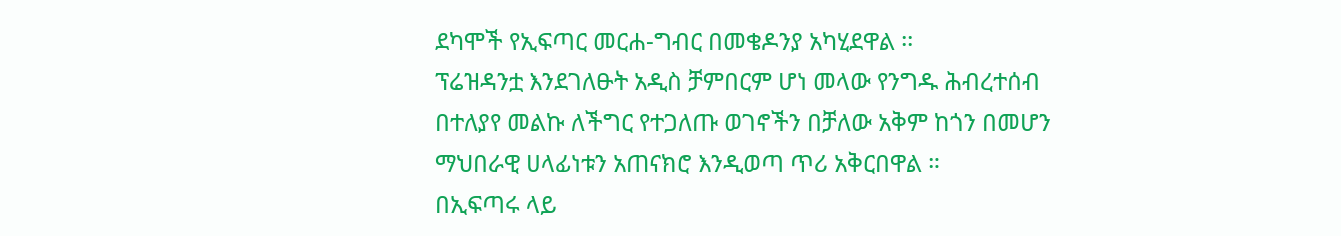ደካሞች የኢፍጣር መርሐ-ግብር በመቄዶንያ አካሂደዋል ፡፡
ፕሬዝዳንቷ እንደገለፁት አዲስ ቻምበርም ሆነ መላው የንግዱ ሕብረተሰብ በተለያየ መልኩ ለችግር የተጋለጡ ወገኖችን በቻለው አቅም ከጎን በመሆን ማህበራዊ ሀላፊነቱን አጠናክሮ እንዲወጣ ጥሪ አቅርበዋል ።
በኢፍጣሩ ላይ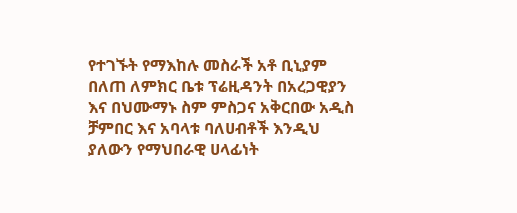የተገኙት የማእከሉ መስራች አቶ ቢኒያም በለጠ ለምክር ቤቱ ፕሬዚዳንት በአረጋዊያን እና በህሙማኑ ስም ምስጋና አቅርበው አዲስ ቻምበር እና አባላቱ ባለሀብቶች እንዲህ ያለውን የማህበራዊ ሀላፊነት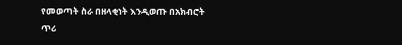የመወጣት ስራ በዘላቂነት እንዲወጡ በአክብሮት ጥሪ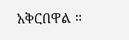አቅርበዋል ።